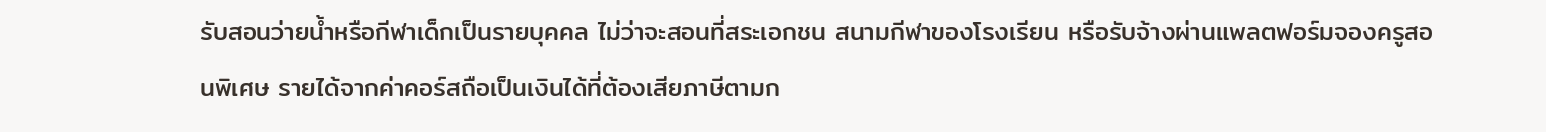รับสอนว่ายน้ำหรือกีฬาเด็กเป็นรายบุคคล ไม่ว่าจะสอนที่สระเอกชน สนามกีฬาของโรงเรียน หรือรับจ้างผ่านแพลตฟอร์มจองครูสอนพิเศษ รายได้จากค่าคอร์สถือเป็นเงินได้ที่ต้องเสียภาษีตามก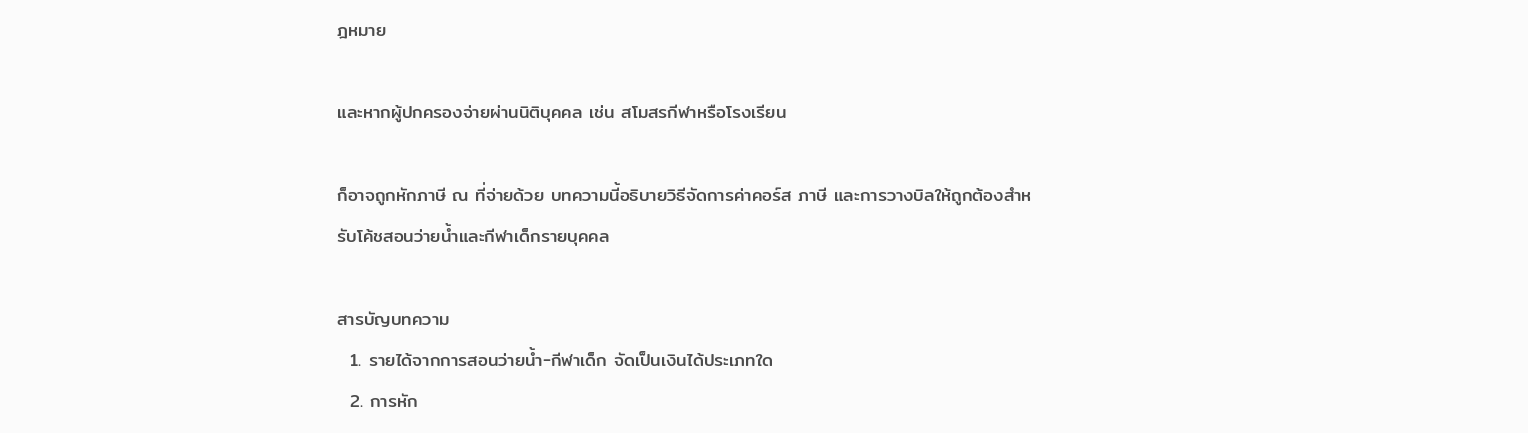ฎหมาย

และหากผู้ปกครองจ่ายผ่านนิติบุคคล เช่น สโมสรกีฬาหรือโรงเรียน

ก็อาจถูกหักภาษี ณ ที่จ่ายด้วย บทความนี้อธิบายวิธีจัดการค่าคอร์ส ภาษี และการวางบิลให้ถูกต้องสำหรับโค้ชสอนว่ายน้ำและกีฬาเด็กรายบุคคล

สารบัญบทความ
  1. รายได้จากการสอนว่ายน้ำ-กีฬาเด็ก จัดเป็นเงินได้ประเภทใด
  2. การหัก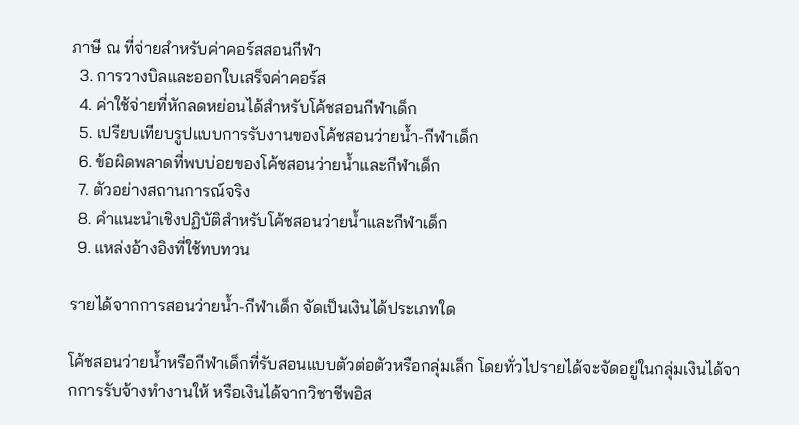ภาษี ณ ที่จ่ายสำหรับค่าคอร์สสอนกีฬา
  3. การวางบิลและออกใบเสร็จค่าคอร์ส
  4. ค่าใช้จ่ายที่หักลดหย่อนได้สำหรับโค้ชสอนกีฬาเด็ก
  5. เปรียบเทียบรูปแบบการรับงานของโค้ชสอนว่ายน้ำ-กีฬาเด็ก
  6. ข้อผิดพลาดที่พบบ่อยของโค้ชสอนว่ายน้ำและกีฬาเด็ก
  7. ตัวอย่างสถานการณ์จริง
  8. คำแนะนำเชิงปฏิบัติสำหรับโค้ชสอนว่ายน้ำและกีฬาเด็ก
  9. แหล่งอ้างอิงที่ใช้ทบทวน

รายได้จากการสอนว่ายน้ำ-กีฬาเด็ก จัดเป็นเงินได้ประเภทใด

โค้ชสอนว่ายน้ำหรือกีฬาเด็กที่รับสอนแบบตัวต่อตัวหรือกลุ่มเล็ก โดยทั่วไปรายได้จะจัดอยู่ในกลุ่มเงินได้จากการรับจ้างทำงานให้ หรือเงินได้จากวิชาชีพอิส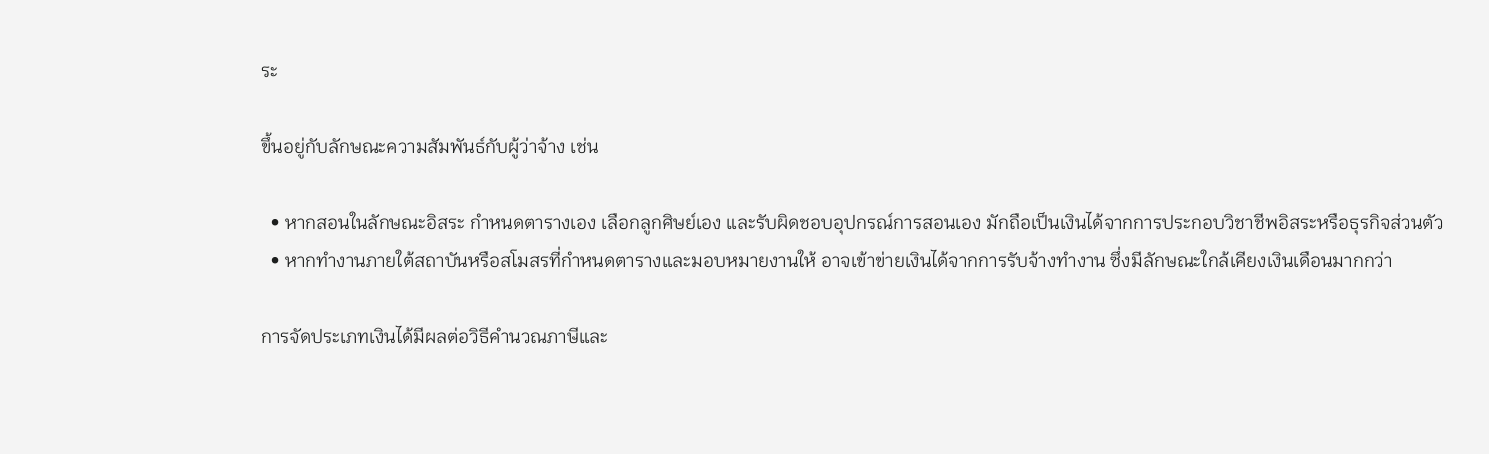ระ

ขึ้นอยู่กับลักษณะความสัมพันธ์กับผู้ว่าจ้าง เช่น

  • หากสอนในลักษณะอิสระ กำหนดตารางเอง เลือกลูกศิษย์เอง และรับผิดชอบอุปกรณ์การสอนเอง มักถือเป็นเงินได้จากการประกอบวิชาชีพอิสระหรือธุรกิจส่วนตัว
  • หากทำงานภายใต้สถาบันหรือสโมสรที่กำหนดตารางและมอบหมายงานให้ อาจเข้าข่ายเงินได้จากการรับจ้างทำงาน ซึ่งมีลักษณะใกล้เคียงเงินเดือนมากกว่า

การจัดประเภทเงินได้มีผลต่อวิธีคำนวณภาษีและ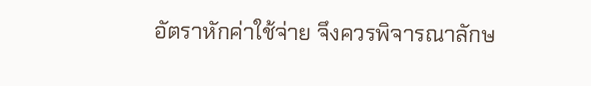อัตราหักค่าใช้จ่าย จึงควรพิจารณาลักษ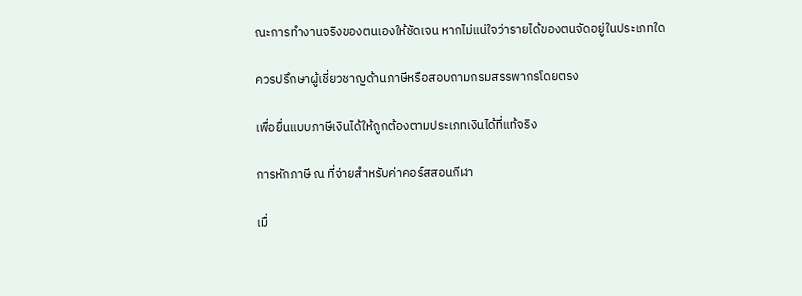ณะการทำงานจริงของตนเองให้ชัดเจน หากไม่แน่ใจว่ารายได้ของตนจัดอยู่ในประเภทใด

ควรปรึกษาผู้เชี่ยวชาญด้านภาษีหรือสอบถามกรมสรรพากรโดยตรง

เพื่อยื่นแบบภาษีเงินได้ให้ถูกต้องตามประเภทเงินได้ที่แท้จริง

การหักภาษี ณ ที่จ่ายสำหรับค่าคอร์สสอนกีฬา

เมื่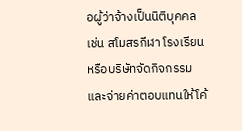อผู้ว่าจ้างเป็นนิติบุคคล เช่น สโมสรกีฬา โรงเรียน หรือบริษัทจัดกิจกรรม และจ่ายค่าตอบแทนให้โค้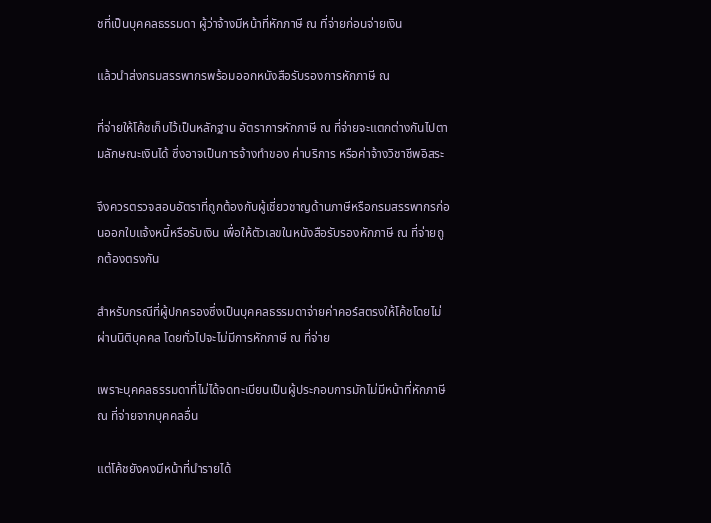ชที่เป็นบุคคลธรรมดา ผู้ว่าจ้างมีหน้าที่หักภาษี ณ ที่จ่ายก่อนจ่ายเงิน

แล้วนำส่งกรมสรรพากรพร้อมออกหนังสือรับรองการหักภาษี ณ

ที่จ่ายให้โค้ชเก็บไว้เป็นหลักฐาน อัตราการหักภาษี ณ ที่จ่ายจะแตกต่างกันไปตามลักษณะเงินได้ ซึ่งอาจเป็นการจ้างทำของ ค่าบริการ หรือค่าจ้างวิชาชีพอิสระ

จึงควรตรวจสอบอัตราที่ถูกต้องกับผู้เชี่ยวชาญด้านภาษีหรือกรมสรรพากรก่อนออกใบแจ้งหนี้หรือรับเงิน เพื่อให้ตัวเลขในหนังสือรับรองหักภาษี ณ ที่จ่ายถูกต้องตรงกัน

สำหรับกรณีที่ผู้ปกครองซึ่งเป็นบุคคลธรรมดาจ่ายค่าคอร์สตรงให้โค้ชโดยไม่ผ่านนิติบุคคล โดยทั่วไปจะไม่มีการหักภาษี ณ ที่จ่าย

เพราะบุคคลธรรมดาที่ไม่ได้จดทะเบียนเป็นผู้ประกอบการมักไม่มีหน้าที่หักภาษี ณ ที่จ่ายจากบุคคลอื่น

แต่โค้ชยังคงมีหน้าที่นำรายได้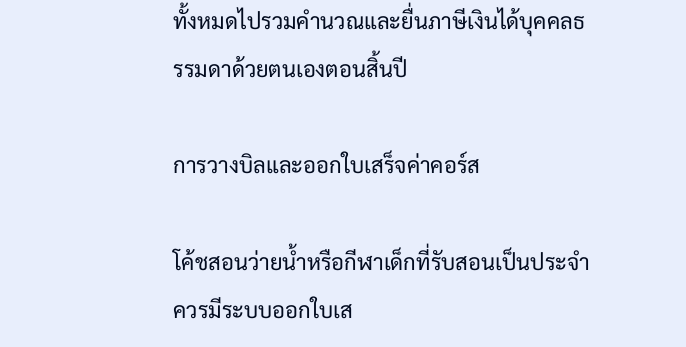ทั้งหมดไปรวมคำนวณและยื่นภาษีเงินได้บุคคลธรรมดาด้วยตนเองตอนสิ้นปี

การวางบิลและออกใบเสร็จค่าคอร์ส

โค้ชสอนว่ายน้ำหรือกีฬาเด็กที่รับสอนเป็นประจำ ควรมีระบบออกใบเส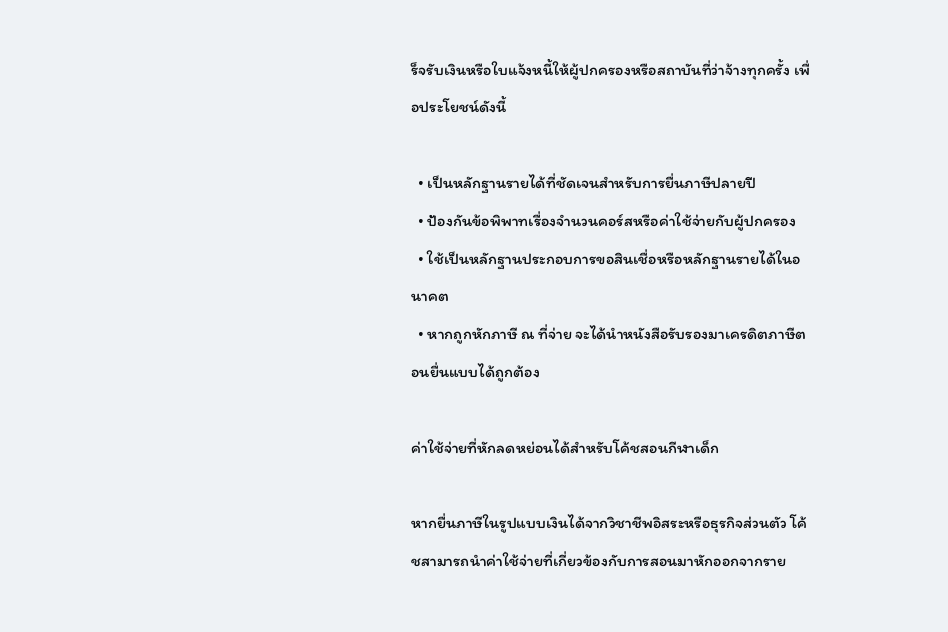ร็จรับเงินหรือใบแจ้งหนี้ให้ผู้ปกครองหรือสถาบันที่ว่าจ้างทุกครั้ง เพื่อประโยชน์ดังนี้

  • เป็นหลักฐานรายได้ที่ชัดเจนสำหรับการยื่นภาษีปลายปี
  • ป้องกันข้อพิพาทเรื่องจำนวนคอร์สหรือค่าใช้จ่ายกับผู้ปกครอง
  • ใช้เป็นหลักฐานประกอบการขอสินเชื่อหรือหลักฐานรายได้ในอนาคต
  • หากถูกหักภาษี ณ ที่จ่าย จะได้นำหนังสือรับรองมาเครดิตภาษีตอนยื่นแบบได้ถูกต้อง

ค่าใช้จ่ายที่หักลดหย่อนได้สำหรับโค้ชสอนกีฬาเด็ก

หากยื่นภาษีในรูปแบบเงินได้จากวิชาชีพอิสระหรือธุรกิจส่วนตัว โค้ชสามารถนำค่าใช้จ่ายที่เกี่ยวข้องกับการสอนมาหักออกจากราย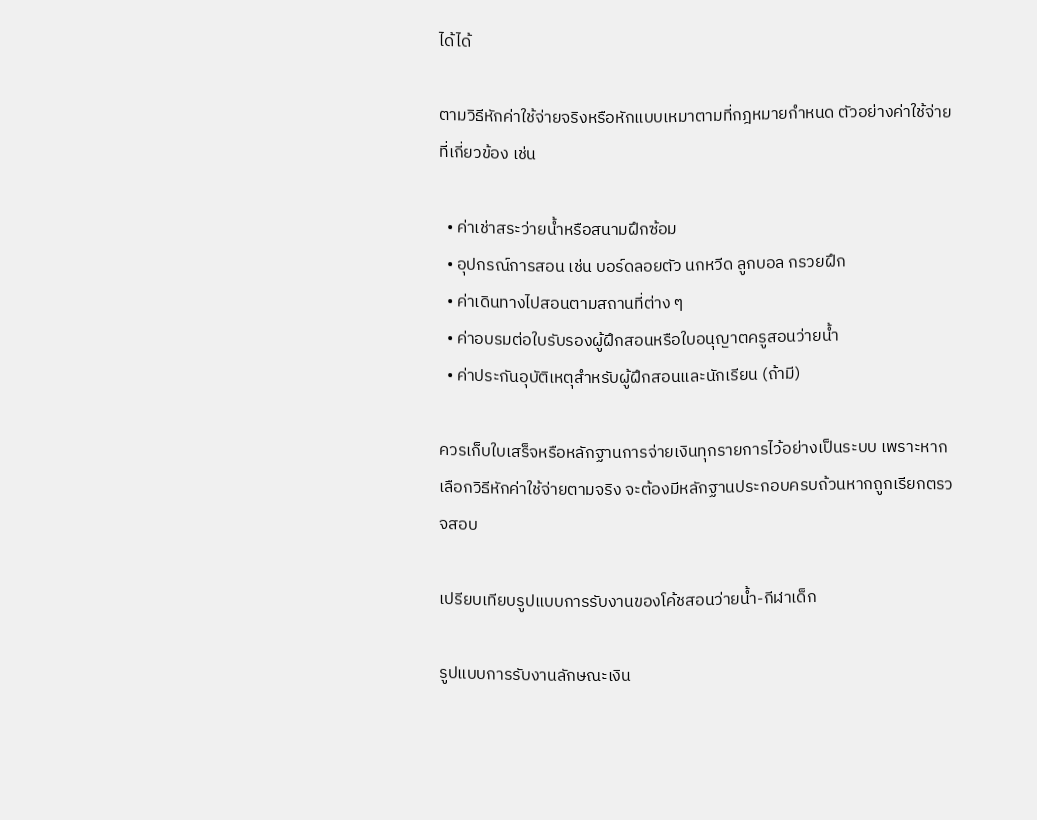ได้ได้

ตามวิธีหักค่าใช้จ่ายจริงหรือหักแบบเหมาตามที่กฎหมายกำหนด ตัวอย่างค่าใช้จ่ายที่เกี่ยวข้อง เช่น

  • ค่าเช่าสระว่ายน้ำหรือสนามฝึกซ้อม
  • อุปกรณ์การสอน เช่น บอร์ดลอยตัว นกหวีด ลูกบอล กรวยฝึก
  • ค่าเดินทางไปสอนตามสถานที่ต่าง ๆ
  • ค่าอบรมต่อใบรับรองผู้ฝึกสอนหรือใบอนุญาตครูสอนว่ายน้ำ
  • ค่าประกันอุบัติเหตุสำหรับผู้ฝึกสอนและนักเรียน (ถ้ามี)

ควรเก็บใบเสร็จหรือหลักฐานการจ่ายเงินทุกรายการไว้อย่างเป็นระบบ เพราะหากเลือกวิธีหักค่าใช้จ่ายตามจริง จะต้องมีหลักฐานประกอบครบถ้วนหากถูกเรียกตรวจสอบ

เปรียบเทียบรูปแบบการรับงานของโค้ชสอนว่ายน้ำ-กีฬาเด็ก

รูปแบบการรับงานลักษณะเงิน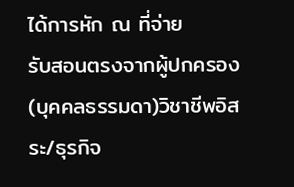ได้การหัก ณ ที่จ่าย
รับสอนตรงจากผู้ปกครอง (บุคคลธรรมดา)วิชาชีพอิสระ/ธุรกิจ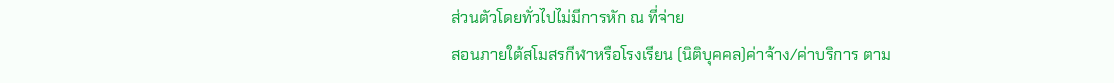ส่วนตัวโดยทั่วไปไม่มีการหัก ณ ที่จ่าย
สอนภายใต้สโมสรกีฬาหรือโรงเรียน (นิติบุคคล)ค่าจ้าง/ค่าบริการ ตาม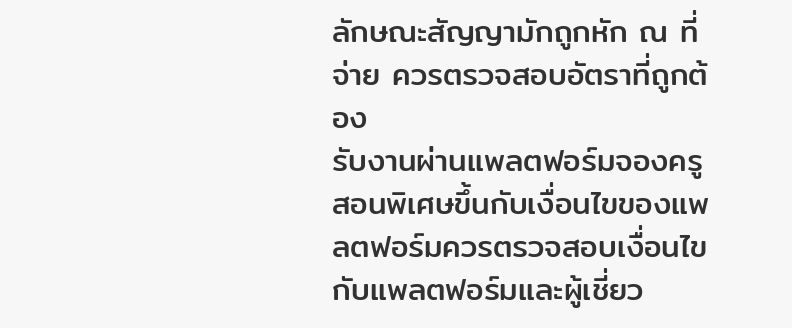ลักษณะสัญญามักถูกหัก ณ ที่จ่าย ควรตรวจสอบอัตราที่ถูกต้อง
รับงานผ่านแพลตฟอร์มจองครูสอนพิเศษขึ้นกับเงื่อนไขของแพลตฟอร์มควรตรวจสอบเงื่อนไขกับแพลตฟอร์มและผู้เชี่ยว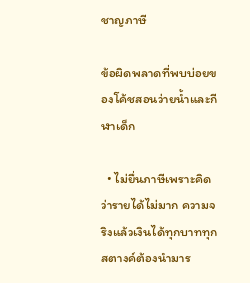ชาญภาษี

ข้อผิดพลาดที่พบบ่อยของโค้ชสอนว่ายน้ำและกีฬาเด็ก

  • ไม่ยื่นภาษีเพราะคิดว่ารายได้ไม่มาก ความจริงแล้วเงินได้ทุกบาททุกสตางค์ต้องนำมาร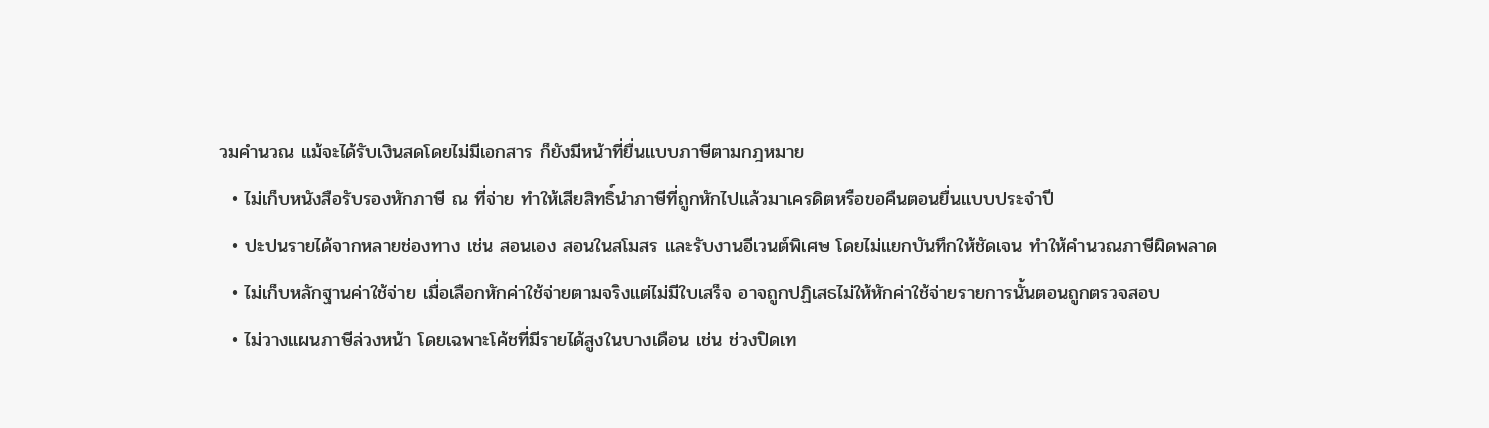วมคำนวณ แม้จะได้รับเงินสดโดยไม่มีเอกสาร ก็ยังมีหน้าที่ยื่นแบบภาษีตามกฎหมาย
  • ไม่เก็บหนังสือรับรองหักภาษี ณ ที่จ่าย ทำให้เสียสิทธิ์นำภาษีที่ถูกหักไปแล้วมาเครดิตหรือขอคืนตอนยื่นแบบประจำปี
  • ปะปนรายได้จากหลายช่องทาง เช่น สอนเอง สอนในสโมสร และรับงานอีเวนต์พิเศษ โดยไม่แยกบันทึกให้ชัดเจน ทำให้คำนวณภาษีผิดพลาด
  • ไม่เก็บหลักฐานค่าใช้จ่าย เมื่อเลือกหักค่าใช้จ่ายตามจริงแต่ไม่มีใบเสร็จ อาจถูกปฏิเสธไม่ให้หักค่าใช้จ่ายรายการนั้นตอนถูกตรวจสอบ
  • ไม่วางแผนภาษีล่วงหน้า โดยเฉพาะโค้ชที่มีรายได้สูงในบางเดือน เช่น ช่วงปิดเท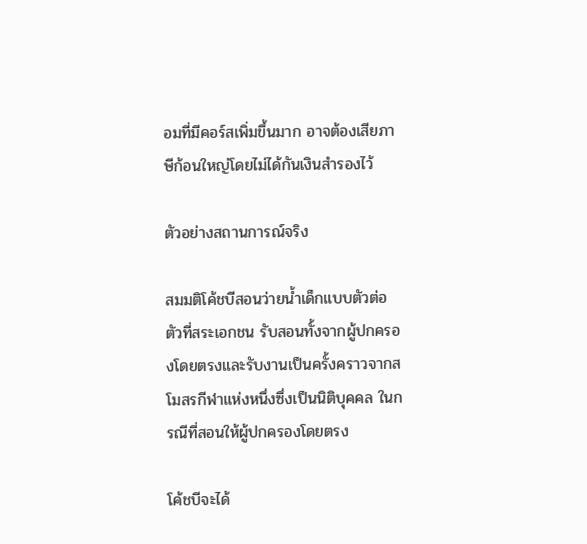อมที่มีคอร์สเพิ่มขึ้นมาก อาจต้องเสียภาษีก้อนใหญ่โดยไม่ได้กันเงินสำรองไว้

ตัวอย่างสถานการณ์จริง

สมมติโค้ชบีสอนว่ายน้ำเด็กแบบตัวต่อตัวที่สระเอกชน รับสอนทั้งจากผู้ปกครองโดยตรงและรับงานเป็นครั้งคราวจากสโมสรกีฬาแห่งหนึ่งซึ่งเป็นนิติบุคคล ในกรณีที่สอนให้ผู้ปกครองโดยตรง

โค้ชบีจะได้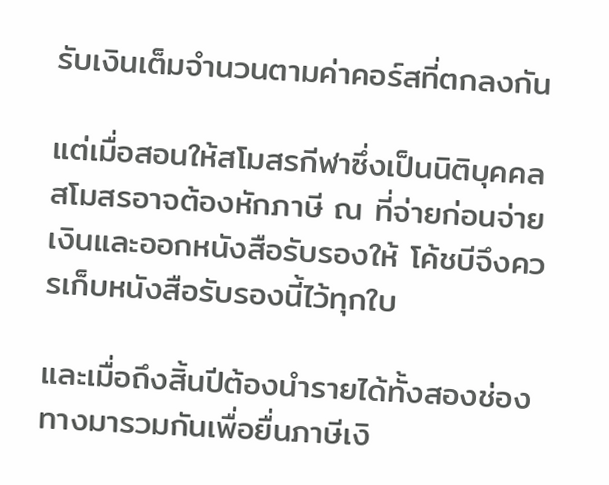รับเงินเต็มจำนวนตามค่าคอร์สที่ตกลงกัน

แต่เมื่อสอนให้สโมสรกีฬาซึ่งเป็นนิติบุคคล สโมสรอาจต้องหักภาษี ณ ที่จ่ายก่อนจ่ายเงินและออกหนังสือรับรองให้ โค้ชบีจึงควรเก็บหนังสือรับรองนี้ไว้ทุกใบ

และเมื่อถึงสิ้นปีต้องนำรายได้ทั้งสองช่องทางมารวมกันเพื่อยื่นภาษีเงิ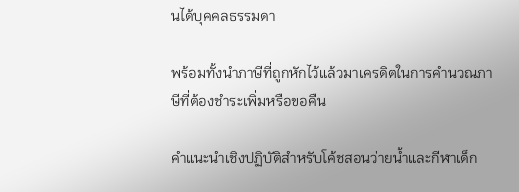นได้บุคคลธรรมดา

พร้อมทั้งนำภาษีที่ถูกหักไว้แล้วมาเครดิตในการคำนวณภาษีที่ต้องชำระเพิ่มหรือขอคืน

คำแนะนำเชิงปฏิบัติสำหรับโค้ชสอนว่ายน้ำและกีฬาเด็ก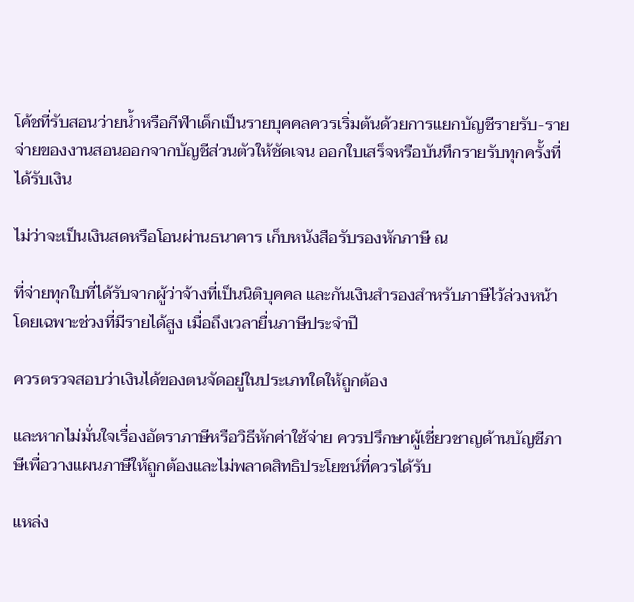โค้ชที่รับสอนว่ายน้ำหรือกีฬาเด็กเป็นรายบุคคลควรเริ่มต้นด้วยการแยกบัญชีรายรับ-รายจ่ายของงานสอนออกจากบัญชีส่วนตัวให้ชัดเจน ออกใบเสร็จหรือบันทึกรายรับทุกครั้งที่ได้รับเงิน

ไม่ว่าจะเป็นเงินสดหรือโอนผ่านธนาคาร เก็บหนังสือรับรองหักภาษี ณ

ที่จ่ายทุกใบที่ได้รับจากผู้ว่าจ้างที่เป็นนิติบุคคล และกันเงินสำรองสำหรับภาษีไว้ล่วงหน้าโดยเฉพาะช่วงที่มีรายได้สูง เมื่อถึงเวลายื่นภาษีประจำปี

ควรตรวจสอบว่าเงินได้ของตนจัดอยู่ในประเภทใดให้ถูกต้อง

และหากไม่มั่นใจเรื่องอัตราภาษีหรือวิธีหักค่าใช้จ่าย ควรปรึกษาผู้เชี่ยวชาญด้านบัญชีภาษีเพื่อวางแผนภาษีให้ถูกต้องและไม่พลาดสิทธิประโยชน์ที่ควรได้รับ

แหล่ง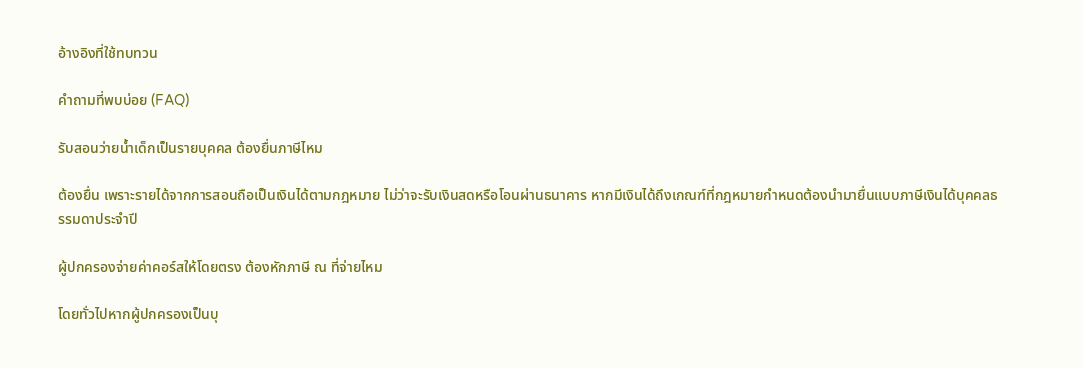อ้างอิงที่ใช้ทบทวน

คำถามที่พบบ่อย (FAQ)

รับสอนว่ายน้ำเด็กเป็นรายบุคคล ต้องยื่นภาษีไหม

ต้องยื่น เพราะรายได้จากการสอนถือเป็นเงินได้ตามกฎหมาย ไม่ว่าจะรับเงินสดหรือโอนผ่านธนาคาร หากมีเงินได้ถึงเกณฑ์ที่กฎหมายกำหนดต้องนำมายื่นแบบภาษีเงินได้บุคคลธรรมดาประจำปี

ผู้ปกครองจ่ายค่าคอร์สให้โดยตรง ต้องหักภาษี ณ ที่จ่ายไหม

โดยทั่วไปหากผู้ปกครองเป็นบุ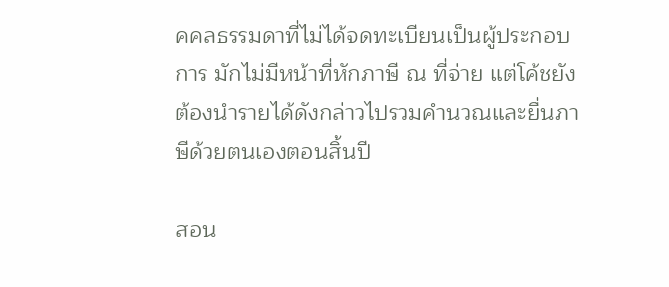คคลธรรมดาที่ไม่ได้จดทะเบียนเป็นผู้ประกอบการ มักไม่มีหน้าที่หักภาษี ณ ที่จ่าย แต่โค้ชยังต้องนำรายได้ดังกล่าวไปรวมคำนวณและยื่นภาษีด้วยตนเองตอนสิ้นปี

สอน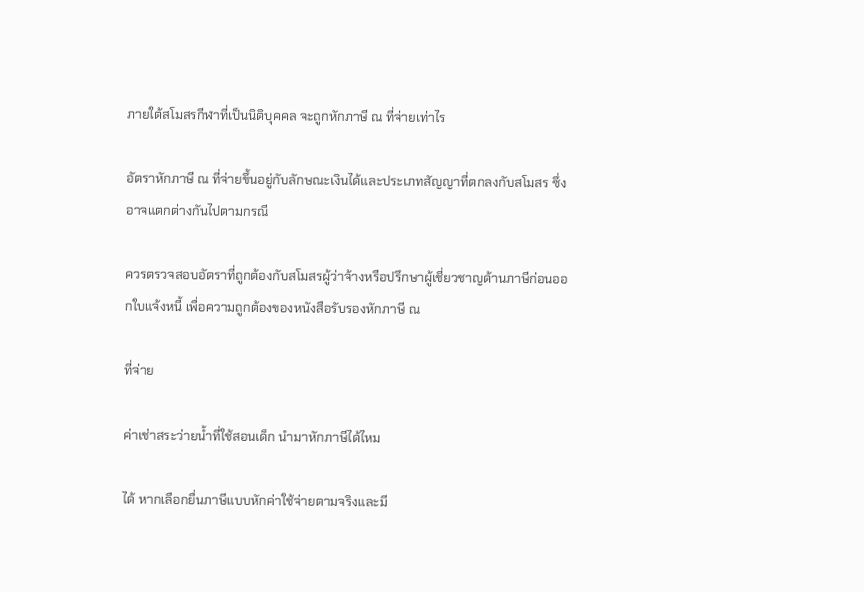ภายใต้สโมสรกีฬาที่เป็นนิติบุคคล จะถูกหักภาษี ณ ที่จ่ายเท่าไร

อัตราหักภาษี ณ ที่จ่ายขึ้นอยู่กับลักษณะเงินได้และประเภทสัญญาที่ตกลงกับสโมสร ซึ่งอาจแตกต่างกันไปตามกรณี

ควรตรวจสอบอัตราที่ถูกต้องกับสโมสรผู้ว่าจ้างหรือปรึกษาผู้เชี่ยวชาญด้านภาษีก่อนออกใบแจ้งหนี้ เพื่อความถูกต้องของหนังสือรับรองหักภาษี ณ

ที่จ่าย

ค่าเช่าสระว่ายน้ำที่ใช้สอนเด็ก นำมาหักภาษีได้ไหม

ได้ หากเลือกยื่นภาษีแบบหักค่าใช้จ่ายตามจริงและมี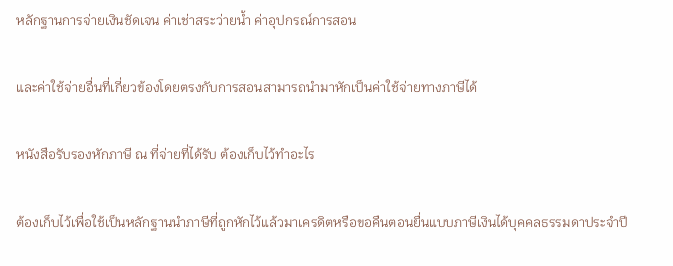หลักฐานการจ่ายเงินชัดเจน ค่าเช่าสระว่ายน้ำ ค่าอุปกรณ์การสอน

และค่าใช้จ่ายอื่นที่เกี่ยวข้องโดยตรงกับการสอนสามารถนำมาหักเป็นค่าใช้จ่ายทางภาษีได้

หนังสือรับรองหักภาษี ณ ที่จ่ายที่ได้รับ ต้องเก็บไว้ทำอะไร

ต้องเก็บไว้เพื่อใช้เป็นหลักฐานนำภาษีที่ถูกหักไว้แล้วมาเครดิตหรือขอคืนตอนยื่นแบบภาษีเงินได้บุคคลธรรมดาประจำปี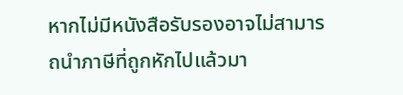หากไม่มีหนังสือรับรองอาจไม่สามารถนำภาษีที่ถูกหักไปแล้วมา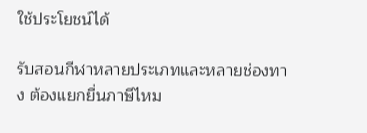ใช้ประโยชน์ได้

รับสอนกีฬาหลายประเภทและหลายช่องทาง ต้องแยกยื่นภาษีไหม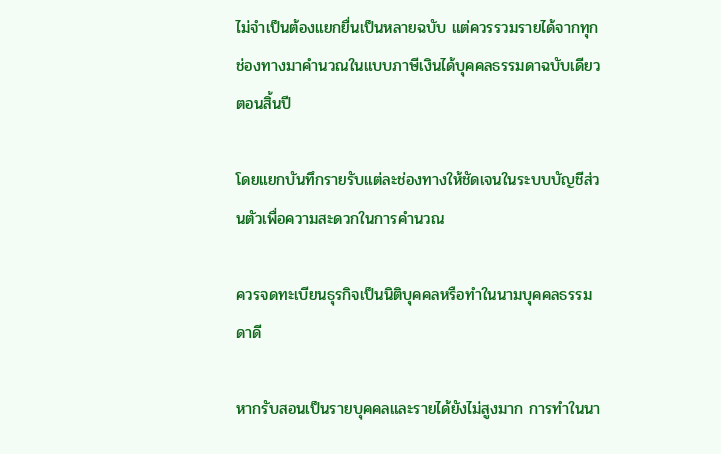ไม่จำเป็นต้องแยกยื่นเป็นหลายฉบับ แต่ควรรวมรายได้จากทุกช่องทางมาคำนวณในแบบภาษีเงินได้บุคคลธรรมดาฉบับเดียวตอนสิ้นปี

โดยแยกบันทึกรายรับแต่ละช่องทางให้ชัดเจนในระบบบัญชีส่วนตัวเพื่อความสะดวกในการคำนวณ

ควรจดทะเบียนธุรกิจเป็นนิติบุคคลหรือทำในนามบุคคลธรรมดาดี

หากรับสอนเป็นรายบุคคลและรายได้ยังไม่สูงมาก การทำในนา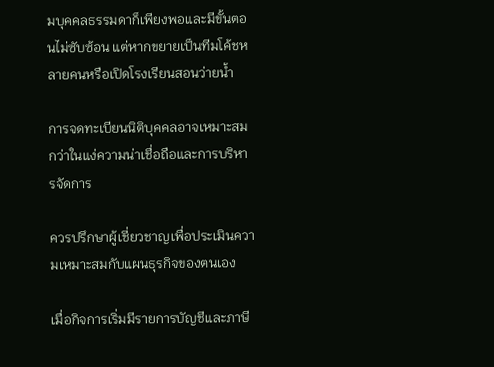มบุคคลธรรมดาก็เพียงพอและมีขั้นตอนไม่ซับซ้อน แต่หากขยายเป็นทีมโค้ชหลายคนหรือเปิดโรงเรียนสอนว่ายน้ำ

การจดทะเบียนนิติบุคคลอาจเหมาะสมกว่าในแง่ความน่าเชื่อถือและการบริหารจัดการ

ควรปรึกษาผู้เชี่ยวชาญเพื่อประเมินความเหมาะสมกับแผนธุรกิจของตนเอง

เมื่อกิจการเริ่มมีรายการบัญชีและภาษี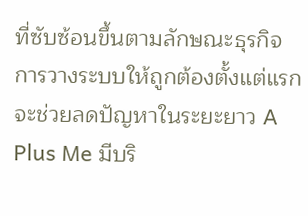ที่ซับซ้อนขึ้นตามลักษณะธุรกิจ การวางระบบให้ถูกต้องตั้งแต่แรกจะช่วยลดปัญหาในระยะยาว A Plus Me มีบริ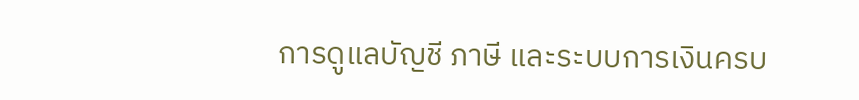การดูแลบัญชี ภาษี และระบบการเงินครบ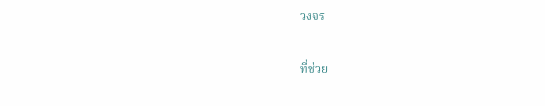วงจร

ที่ช่วย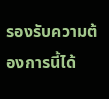รองรับความต้องการนี้ได้